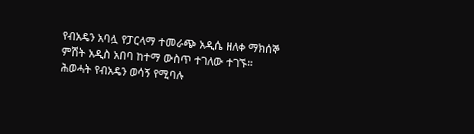የብአዴን አባሏ የፓርላማ ተመራጭ አዲሴ ዘለቀ ማክሰኞ ምሽት አዲስ አበባ ከተማ ውስጥ ተገለው ተገኙ። ሕወሓት የብአዴን ወሳኝ የሚባሉ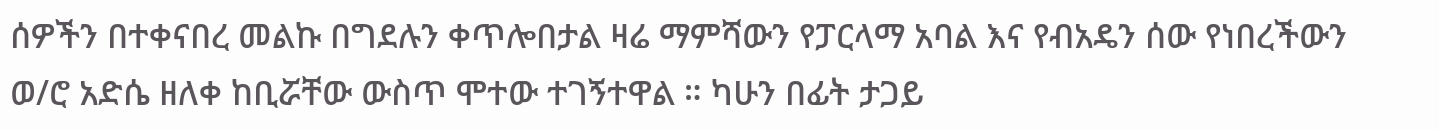ሰዎችን በተቀናበረ መልኩ በግደሉን ቀጥሎበታል ዛሬ ማምሻውን የፓርላማ አባል እና የብአዴን ሰው የነበረችውን ወ/ሮ አድሴ ዘለቀ ከቢሯቸው ውስጥ ሞተው ተገኝተዋል ። ካሁን በፊት ታጋይ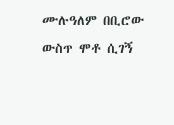ሙሉዓለም በቢሮው ውስጥ ሞቶ ሲገኝ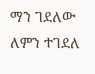ማን ገደለው ለምን ተገደለ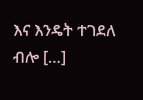እና እንዴት ተገደለ ብሎ […]